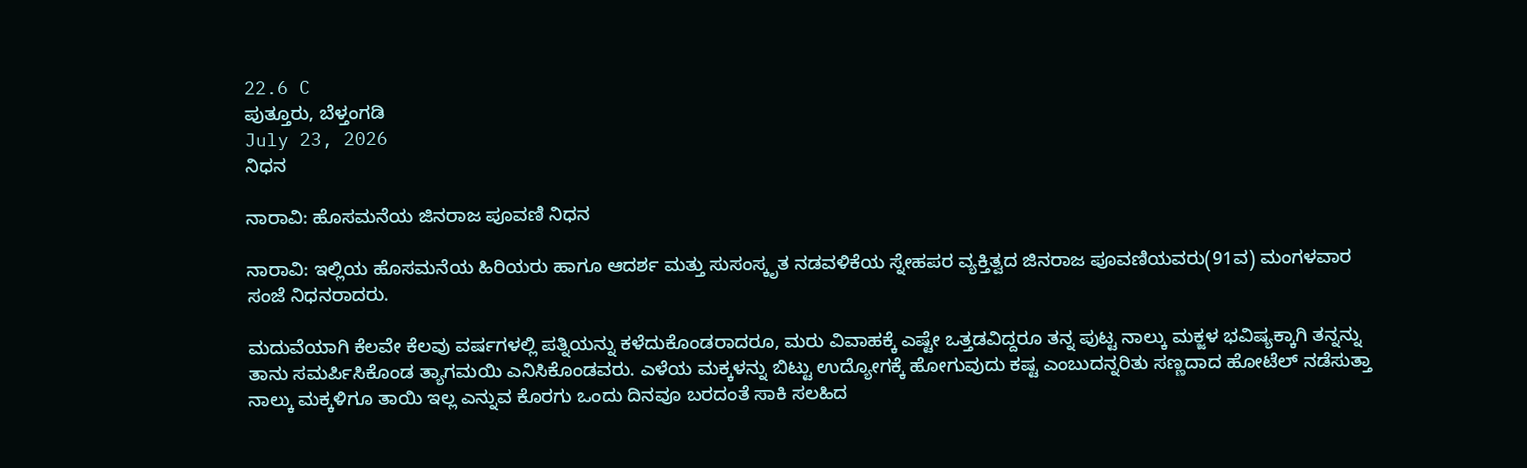22.6 C
ಪುತ್ತೂರು, ಬೆಳ್ತಂಗಡಿ
July 23, 2026
ನಿಧನ

ನಾರಾವಿ: ಹೊಸಮನೆಯ ಜಿನರಾಜ ಪೂವಣಿ ನಿಧನ

ನಾರಾವಿ: ಇಲ್ಲಿಯ ಹೊಸಮನೆಯ ಹಿರಿಯರು ಹಾಗೂ ಆದರ್ಶ ಮತ್ತು ಸುಸಂಸ್ಕೃತ ನಡವಳಿಕೆಯ ಸ್ನೇಹಪರ ವ್ಯಕ್ತಿತ್ವದ ಜಿನರಾಜ ಪೂವಣಿಯವರು(91ವ) ಮಂಗಳವಾರ ಸಂಜೆ ನಿಧನರಾದರು.

ಮದುವೆಯಾಗಿ ಕೆಲವೇ ಕೆಲವು ವರ್ಷಗಳಲ್ಲಿ ಪತ್ನಿಯನ್ನು ಕಳೆದುಕೊಂಡರಾದರೂ, ಮರು ವಿವಾಹಕ್ಕೆ ಎಷ್ಟೇ ಒತ್ತಡವಿದ್ದರೂ ತನ್ನ ಪುಟ್ಟ ನಾಲ್ಕು ಮಕ್ಜಳ‌ ಭವಿಷ್ಯಕ್ಕಾಗಿ ತನ್ನನ್ನು ತಾನು ಸಮರ್ಪಿಸಿಕೊಂಡ ತ್ಯಾಗಮಯಿ ಎನಿಸಿಕೊಂಡವರು. ಎಳೆಯ ಮಕ್ಕಳನ್ನು ಬಿಟ್ಟು ಉದ್ಯೋಗಕ್ಕೆ ಹೋಗುವುದು ಕಷ್ಟ ಎಂಬುದನ್ನರಿತು ಸಣ್ಣದಾದ ಹೋಟೆಲ್ ನಡೆಸುತ್ತಾ ನಾಲ್ಕು ಮಕ್ಕಳಿಗೂ ತಾಯಿ ಇಲ್ಲ ಎನ್ನುವ ಕೊರಗು ಒಂದು ದಿನವೂ ಬರದಂತೆ ಸಾಕಿ ಸಲಹಿದ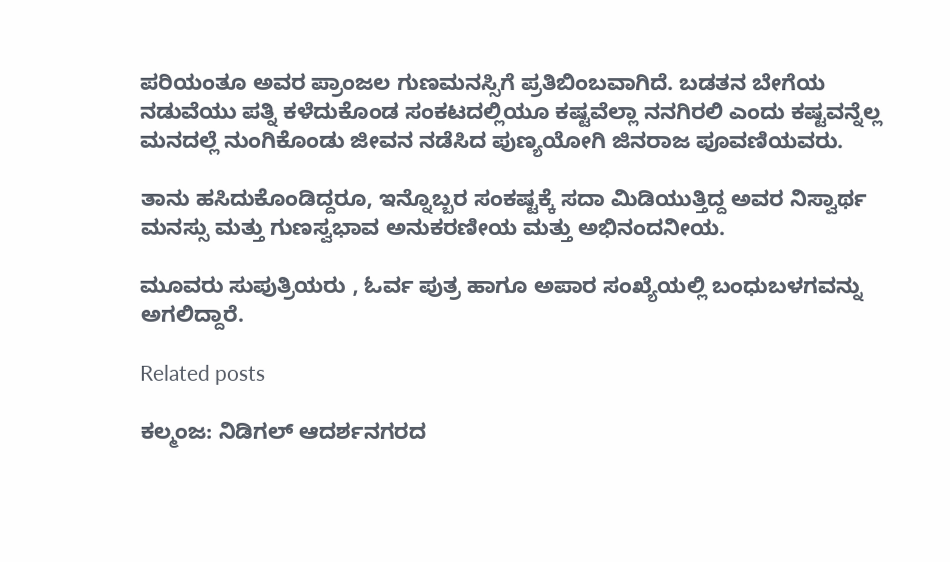ಪರಿಯಂತೂ ಅವರ ಪ್ರಾಂಜಲ ಗುಣಮನಸ್ಸಿಗೆ ಪ್ರತಿಬಿಂಬವಾಗಿದೆ. ಬಡತನ ಬೇಗೆಯ ನಡುವೆಯು ಪತ್ನಿ ಕಳೆದುಕೊಂಡ ಸಂಕಟದಲ್ಲಿಯೂ ಕಷ್ಟವೆಲ್ಲಾ ನನಗಿರಲಿ ಎಂದು ಕಷ್ಟವನ್ನೆಲ್ಲ ಮನದಲ್ಲೆ ನುಂಗಿಕೊಂಡು ಜೀವನ ನಡೆಸಿದ ಪುಣ್ಯಯೋಗಿ ಜಿನರಾಜ ಪೂವಣಿಯವರು‌.

ತಾನು ಹಸಿದುಕೊಂಡಿದ್ದರೂ, ಇನ್ನೊಬ್ಬರ ಸಂಕಷ್ಟಕ್ಕೆ ಸದಾ ಮಿಡಿಯುತ್ತಿದ್ದ ಅವರ ನಿಸ್ವಾರ್ಥ ಮನಸ್ಸು ಮತ್ತು ಗುಣಸ್ವಭಾವ ಅನುಕರಣೀಯ ಮತ್ತು ಅಭಿನಂದನೀಯ.

ಮೂವರು ಸುಪುತ್ರಿಯರು , ಓರ್ವ ಪುತ್ರ ಹಾಗೂ ಅಪಾರ ಸಂಖ್ಯೆಯಲ್ಲಿ ಬಂಧುಬಳಗವನ್ನು ಅಗಲಿದ್ದಾರೆ.

Related posts

ಕಲ್ಮಂಜ: ನಿಡಿಗಲ್ ಆದರ್ಶನಗರದ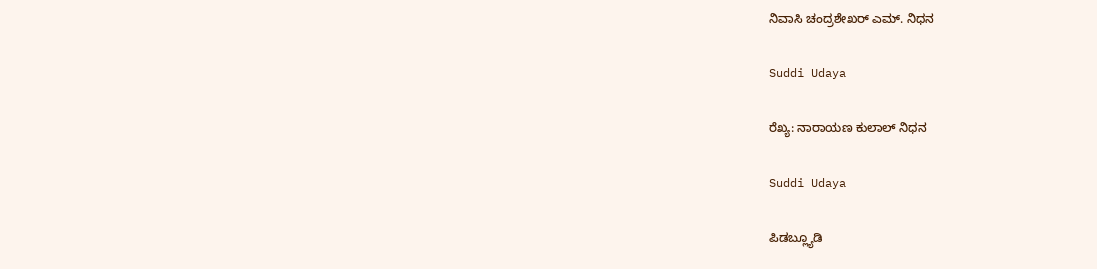ನಿವಾಸಿ ಚಂದ್ರಶೇಖರ್ ಎಮ್. ನಿಧನ

Suddi Udaya

ರೆಖ್ಯ: ನಾರಾಯಣ ಕುಲಾಲ್ ನಿಧನ

Suddi Udaya

ಪಿಡಬ್ಲ್ಯೂಡಿ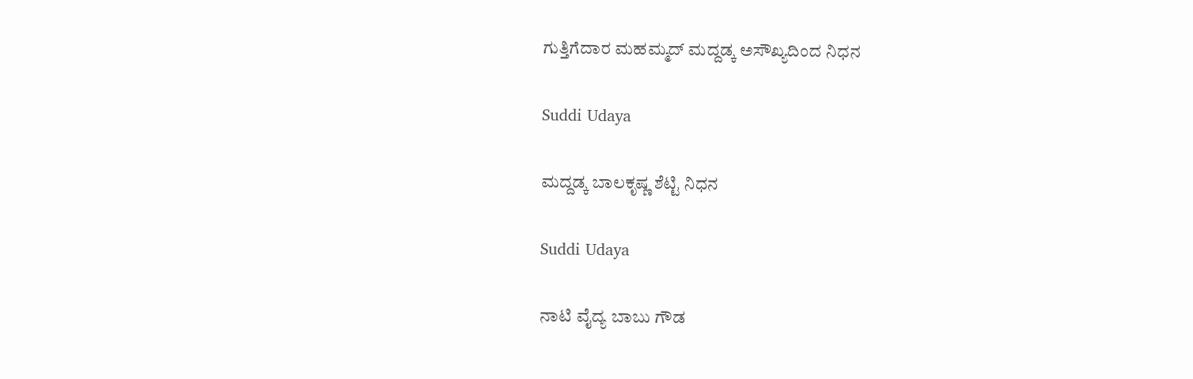ಗುತ್ತಿಗೆದಾರ ಮಹಮ್ಮದ್ ಮದ್ದಡ್ಕ ಅಸೌಖ್ಯದಿಂದ ನಿಧನ

Suddi Udaya

ಮದ್ದಡ್ಕ ಬಾಲಕೃಷ್ಣ ಶೆಟ್ಟಿ ನಿಧನ

Suddi Udaya

ನಾಟಿ ವೈದ್ಯ ಬಾಬು ಗೌಡ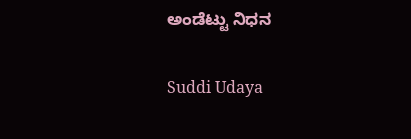ಅಂಡೆಟ್ಟು ನಿಧನ

Suddi Udaya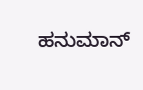ಹನುಮಾನ್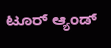ಟೂರ್ ಆ್ಯಂಡ್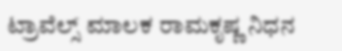ಟ್ರಾವೆಲ್ಸ್ ಮಾಲಕ ರಾಮಕೃಷ್ಣ ನಿಧನ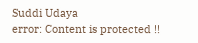Suddi Udaya
error: Content is protected !!